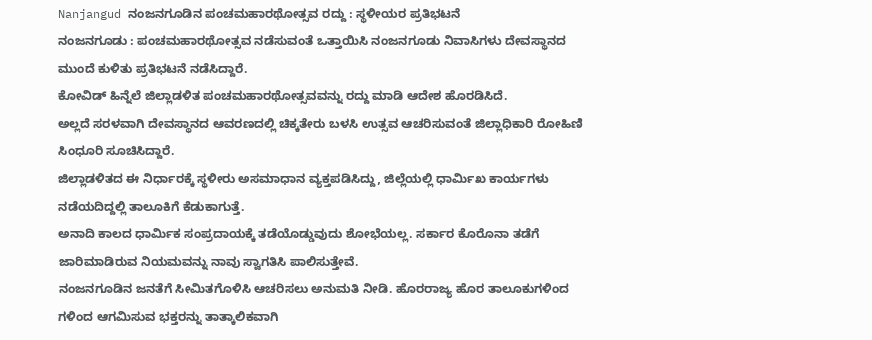Nanjangud ನಂಜನಗೂಡಿನ ಪಂಚಮಹಾರಥೋತ್ಸವ ರದ್ದು : ಸ್ಥಳೀಯರ ಪ್ರತಿಭಟನೆ
ನಂಜನಗೂಡು : ಪಂಚಮಹಾರಥೋತ್ಸವ ನಡೆಸುವಂತೆ ಒತ್ತಾಯಿಸಿ ನಂಜನಗೂಡು ನಿವಾಸಿಗಳು ದೇವಸ್ಥಾನದ ಮುಂದೆ ಕುಳಿತು ಪ್ರತಿಭಟನೆ ನಡೆಸಿದ್ದಾರೆ.
ಕೋವಿಡ್ ಹಿನ್ನೆಲೆ ಜಿಲ್ಲಾಡಳಿತ ಪಂಚಮಹಾರಥೋತ್ಸವವನ್ನು ರದ್ದು ಮಾಡಿ ಆದೇಶ ಹೊರಡಿಸಿದೆ.
ಅಲ್ಲದೆ ಸರಳವಾಗಿ ದೇವಸ್ಥಾನದ ಆವರಣದಲ್ಲಿ ಚಿಕ್ಕತೇರು ಬಳಸಿ ಉತ್ಸವ ಆಚರಿಸುವಂತೆ ಜಿಲ್ಲಾಧಿಕಾರಿ ರೋಹಿಣಿ ಸಿಂಧೂರಿ ಸೂಚಿಸಿದ್ದಾರೆ.
ಜಿಲ್ಲಾಡಳಿತದ ಈ ನಿರ್ಧಾರಕ್ಕೆ ಸ್ಥಳೀರು ಅಸಮಾಧಾನ ವ್ಯಕ್ತಪಡಿಸಿದ್ದು, ಜಿಲ್ಲೆಯಲ್ಲಿ ಧಾರ್ಮಿಖ ಕಾರ್ಯಗಳು ನಡೆಯದಿದ್ದಲ್ಲಿ ತಾಲೂಕಿಗೆ ಕೆಡುಕಾಗುತ್ತೆ.
ಅನಾದಿ ಕಾಲದ ಧಾರ್ಮಿಕ ಸಂಪ್ರದಾಯಕ್ಕೆ ತಡೆಯೊಡ್ಡುವುದು ಶೋಭೆಯಲ್ಲ. ಸರ್ಕಾರ ಕೊರೊನಾ ತಡೆಗೆ ಜಾರಿಮಾಡಿರುವ ನಿಯಮವನ್ನು ನಾವು ಸ್ವಾಗತಿಸಿ ಪಾಲಿಸುತ್ತೇವೆ.
ನಂಜನಗೂಡಿನ ಜನತೆಗೆ ಸೀಮಿತಗೊಳಿಸಿ ಆಚರಿಸಲು ಅನುಮತಿ ನೀಡಿ. ಹೊರರಾಜ್ಯ ಹೊರ ತಾಲೂಕುಗಳಿಂದ ಗಳಿಂದ ಆಗಮಿಸುವ ಭಕ್ತರನ್ನು ತಾತ್ಕಾಲಿಕವಾಗಿ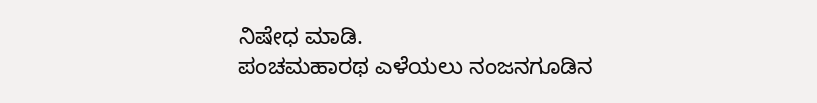ನಿಷೇಧ ಮಾಡಿ.
ಪಂಚಮಹಾರಥ ಎಳೆಯಲು ನಂಜನಗೂಡಿನ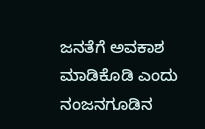ಜನತೆಗೆ ಅವಕಾಶ ಮಾಡಿಕೊಡಿ ಎಂದು ನಂಜನಗೂಡಿನ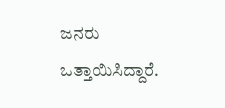ಜನರು ಒತ್ತಾಯಿಸಿದ್ದಾರೆ.